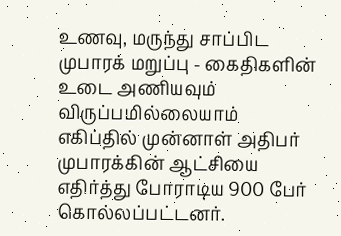உணவு, மருந்து சாப்பிட முபாரக் மறுப்பு - கைதிகளின் உடை அணியவும் விருப்பமில்லையாம்
எகிப்தில் முன்னாள் அதிபர் முபாரக்கின் ஆட்சியை எதிர்த்து போராடிய 900 பேர் கொல்லப்பட்டனர்.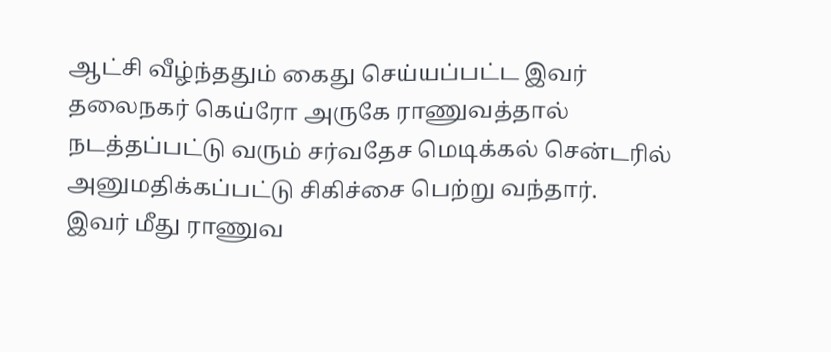ஆட்சி வீழ்ந்ததும் கைது செய்யப்பட்ட இவர் தலைநகர் கெய்ரோ அருகே ராணுவத்தால் நடத்தப்பட்டு வரும் சர்வதேச மெடிக்கல் சென்டரில் அனுமதிக்கப்பட்டு சிகிச்சை பெற்று வந்தார்.
இவர் மீது ராணுவ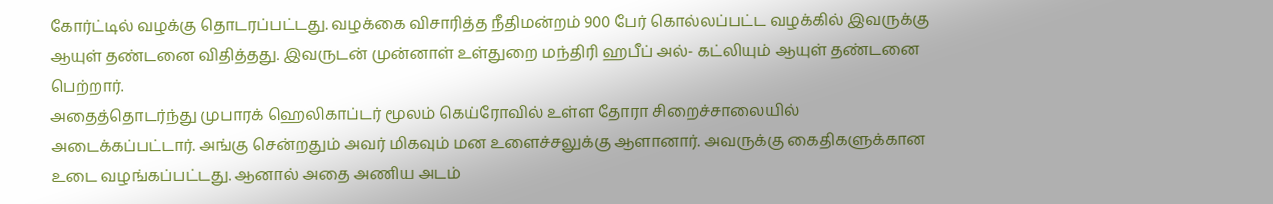கோர்ட்டில் வழக்கு தொடரப்பட்டது. வழக்கை விசாரித்த நீதிமன்றம் 900 பேர் கொல்லப்பட்ட வழக்கில் இவருக்கு ஆயுள் தண்டனை விதித்தது. இவருடன் முன்னாள் உள்துறை மந்திரி ஹபீப் அல்- கட்லியும் ஆயுள் தண்டனை பெற்றார்.
அதைத்தொடர்ந்து முபாரக் ஹெலிகாப்டர் மூலம் கெய்ரோவில் உள்ள தோரா சிறைச்சாலையில் அடைக்கப்பட்டார். அங்கு சென்றதும் அவர் மிகவும் மன உளைச்சலுக்கு ஆளானார். அவருக்கு கைதிகளுக்கான உடை வழங்கப்பட்டது. ஆனால் அதை அணிய அடம்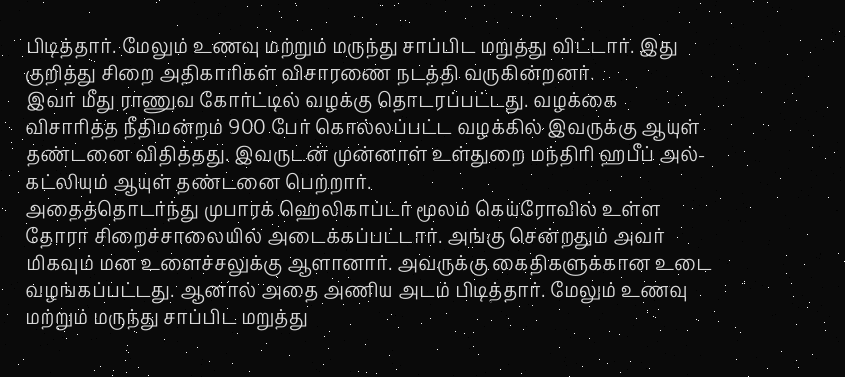பிடித்தார். மேலும் உணவு மற்றும் மருந்து சாப்பிட மறுத்து விட்டார். இது குறித்து சிறை அதிகாரிகள் விசாரணை நடத்தி வருகின்றனர்.
இவர் மீது ராணுவ கோர்ட்டில் வழக்கு தொடரப்பட்டது. வழக்கை விசாரித்த நீதிமன்றம் 900 பேர் கொல்லப்பட்ட வழக்கில் இவருக்கு ஆயுள் தண்டனை விதித்தது. இவருடன் முன்னாள் உள்துறை மந்திரி ஹபீப் அல்- கட்லியும் ஆயுள் தண்டனை பெற்றார்.
அதைத்தொடர்ந்து முபாரக் ஹெலிகாப்டர் மூலம் கெய்ரோவில் உள்ள தோரா சிறைச்சாலையில் அடைக்கப்பட்டார். அங்கு சென்றதும் அவர் மிகவும் மன உளைச்சலுக்கு ஆளானார். அவருக்கு கைதிகளுக்கான உடை வழங்கப்பட்டது. ஆனால் அதை அணிய அடம் பிடித்தார். மேலும் உணவு மற்றும் மருந்து சாப்பிட மறுத்து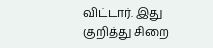விட்டார். இது குறித்து சிறை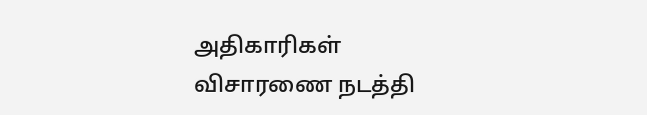அதிகாரிகள் விசாரணை நடத்தி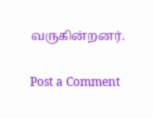வருகின்றனர்.

Post a Comment